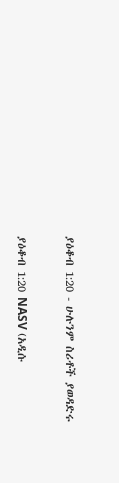ያዕቆብ 1:20 - ሁሉንም ስሪቶች ያወዳድሩ

ያዕቆብ 1:20 NASV (አዲሱ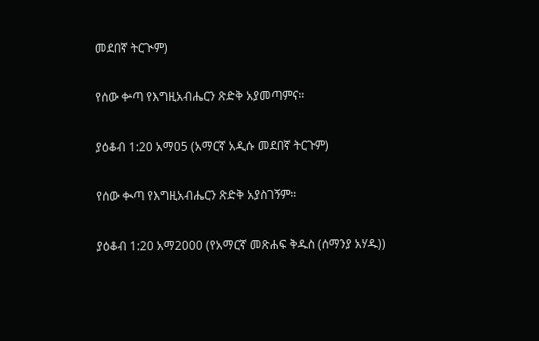መደበኛ ትርጒም)

የሰው ቍጣ የእግዚአብሔርን ጽድቅ አያመጣምና።

ያዕቆብ 1:20 አማ05 (አማርኛ አዲሱ መደበኛ ትርጉም)

የሰው ቊጣ የእግዚአብሔርን ጽድቅ አያስገኝም።

ያዕቆብ 1:20 አማ2000 (የአማርኛ መጽሐፍ ቅዱስ (ሰማንያ አሃዱ))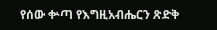የሰው ቍጣ የእግዚአብሔርን ጽድቅ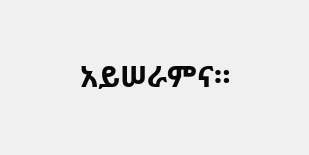አይሠራምና።